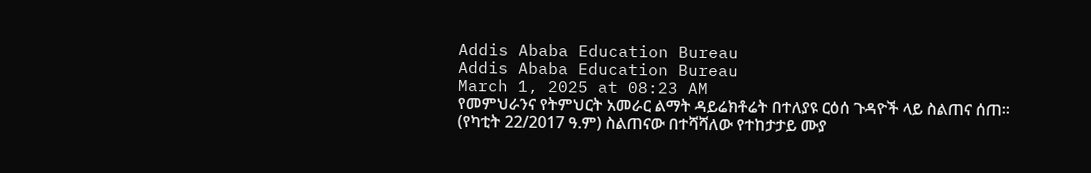Addis Ababa Education Bureau
Addis Ababa Education Bureau
March 1, 2025 at 08:23 AM
የመምህራንና የትምህርት አመራር ልማት ዳይሬክቶሬት በተለያዩ ርዕሰ ጉዳዮች ላይ ስልጠና ሰጠ። (የካቲት 22/2017 ዓ.ም) ስልጠናው በተሻሻለው የተከታታይ ሙያ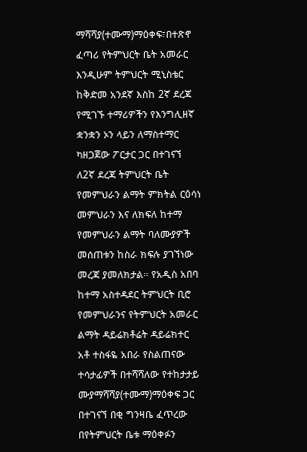ማሻሻያ(ተሙማ)ማዕቀፍ፣በተጽኖ ፈጣሪ የትምህርት ቤት አመራር እንዲሁም ትምህርት ሚኒስቴር ከቅድመ አንደኛ እስከ 2ኛ ደረጃ የሚገኙ ተማሪዎችን የእንግሊዘኛ ቋንቋን ኦን ላይን ለማስተማር ካዘጋጀው ፖርታር ጋር በተገናኘ ለ2ኛ ደረጃ ትምህርት ቤት የመምህራን ልማት ምክትል ርዕሳነ መምህራን እና ለክፍለ ከተማ የመምህራን ልማት ባለሙያዎች መሰጠቱን ከስራ ክፍሉ ያገኘነው መረጃ ያመለክታል። የአዲስ አበባ ከተማ አስተዳደር ትምህርት ቢሮ የመምህራንና የትምህርት አመራር ልማት ዳይሬክቶሬት ዳይሬክተር አቶ ተስፋዬ አበራ የስልጠናው ተሳታፊዎች በተሻሻለው የተከታታይ ሙያማሻሻያ(ተሙማ)ማዕቀፍ ጋር በተገናኘ በቂ ግንዛቤ ፈጥረው በየትምህርት ቤቱ ማዕቀፉን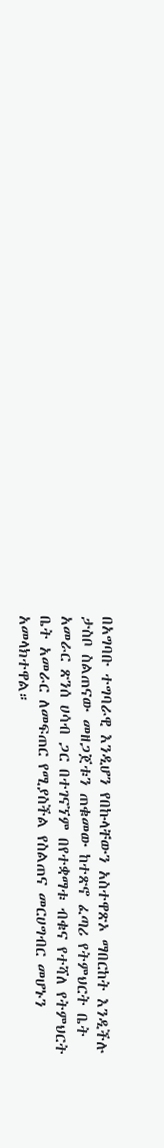በአግባቡ ተግባራዊ እንዲሆን የበኩላቸውን አስተዋጽኦ ማበርከት እንዲችሉ ታስቦ ስልጠናው መዘጋጀቱን ጠቁመው ከተጽኖ ፈጣሪ የትምህርት ቤት አመራር ጽንሰ ሀሳብ ጋር በተገናኘም በየተቋማቱ ብቁና የተሻለ የትምህርት ቤት አመራር ለመፍጠር የሚያስችል የስልጠና መርሀግብር መሆኑን አመላክተዋል።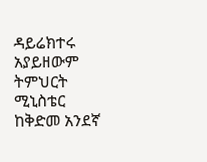ዳይሬክተሩ አያይዘውም ትምህርት ሚኒስቴር ከቅድመ አንደኛ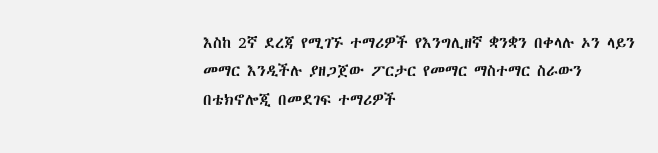እስከ 2ኛ ደረጃ የሚገኙ ተማሪዎች የእንግሊዘኛ ቋንቋን በቀላሉ ኦን ላይን መማር እንዲችሉ ያዘጋጀው ፖርታር የመማር ማስተማር ስራውን በቴክኖሎጂ በመደገፍ ተማሪዎች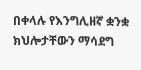በቀላሉ የእንግሊዘኛ ቋንቋ ክህሎታቸውን ማሳደግ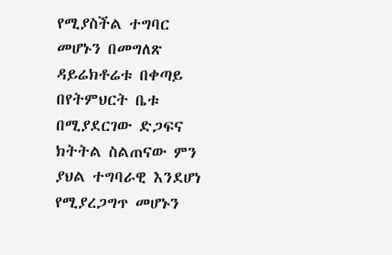የሚያስችል ተግባር መሆኑን በመግለጽ ዳይሬክቶሬቱ በቀጣይ በየትምህርት ቤቱ በሚያደርገው ድጋፍና ክትትል ስልጠናው ምን ያህል ተግባራዊ እንደሆነ የሚያረጋግጥ መሆኑን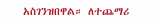አስገንዝበዋል። ለተጨማሪ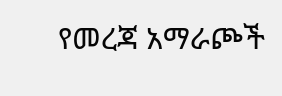የመረጃ አማራጮች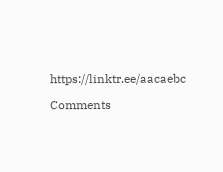https://linktr.ee/aacaebc

Comments